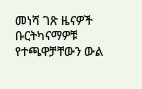መነሻ ገጽ ዜናዎች ቡርትካናማዎቹ የተጫዋቻቸውን ውል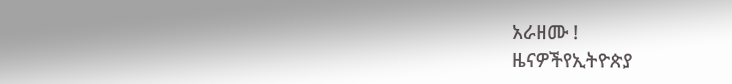አራዘሙ !
ዜናዎችየኢትዮጵያ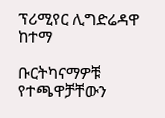ፕሪሚየር ሊግድሬዳዋ ከተማ

ቡርትካናማዎቹ የተጫዋቻቸውን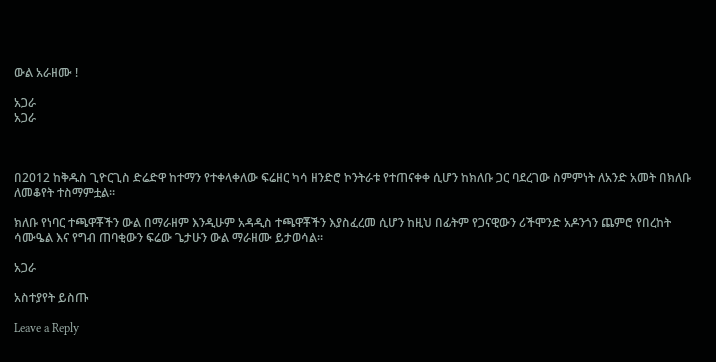ውል አራዘሙ !

አጋራ
አጋራ



በ2012 ከቅዱስ ጊዮርጊስ ድሬድዋ ከተማን የተቀላቀለው ፍሬዘር ካሳ ዘንድሮ ኮንትራቱ የተጠናቀቀ ሲሆን ከክለቡ ጋር ባደረገው ስምምነት ለአንድ አመት በክለቡ ለመቆየት ተስማምቷል።

ክለቡ የነባር ተጫዋቾችን ውል በማራዘም እንዲሁም አዳዲስ ተጫዋቾችን እያስፈረመ ሲሆን ከዚህ በፊትም የጋናዊውን ሪችሞንድ አዶንጎን ጨምሮ የበረከት ሳሙዔል እና የግብ ጠባቂውን ፍሬው ጌታሁን ውል ማራዘሙ ይታወሳል።

አጋራ

አስተያየት ይስጡ

Leave a Reply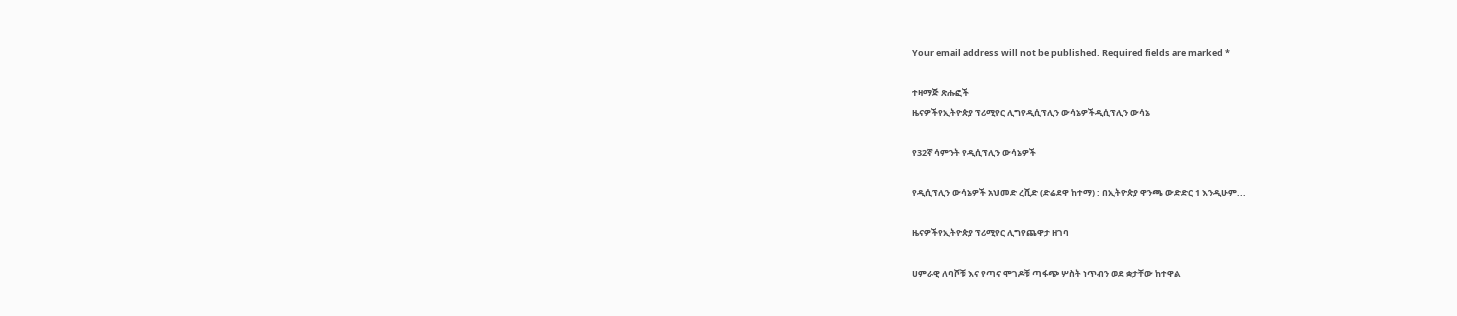Your email address will not be published. Required fields are marked *

ተዛማጅ ጽሑፎች
ዜናዎችየኢትዮጵያ ፕሪሚየር ሊግየዲሲፕሊን ውሳኔዎችዲሲፕሊን ውሳኔ

የ32ኛ ሳምንት የዲሲፕሊን ውሳኔዎች

የዲሲፕሊን ውሳኔዎች አህመድ ረሺድ (ድሬደዋ ከተማ) : በኢትዮጵያ ዋንጫ ውድድር 1 እንዲሁም...

ዜናዎችየኢትዮጵያ ፕሪሚየር ሊግየጨዋታ ዘገባ

ሀምራዊ ለባሾቹ እና የጣና ሞገዶቹ ጣፋጭ ሦስት ነጥብን ወደ ቋታቸው ከተዋል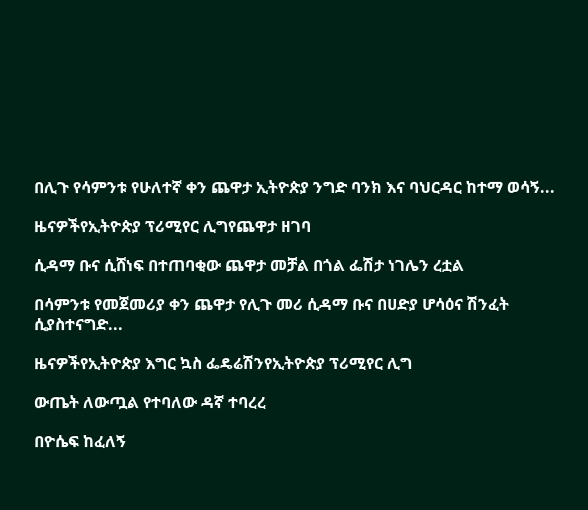በሊጉ የሳምንቱ የሁለተኛ ቀን ጨዋታ ኢትዮጵያ ንግድ ባንክ እና ባህርዳር ከተማ ወሳኝ...

ዜናዎችየኢትዮጵያ ፕሪሚየር ሊግየጨዋታ ዘገባ

ሲዳማ ቡና ሲሸነፍ በተጠባቂው ጨዋታ መቻል በጎል ፌሽታ ነገሌን ረቷል

በሳምንቱ የመጀመሪያ ቀን ጨዋታ የሊጉ መሪ ሲዳማ ቡና በሀድያ ሆሳዕና ሽንፈት ሲያስተናግድ...

ዜናዎችየኢትዮጵያ እግር ኳስ ፌዴሬሽንየኢትዮጵያ ፕሪሚየር ሊግ

ውጤት ለውጧል የተባለው ዳኛ ተባረረ

በዮሴፍ ከፈለኝ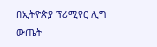በኢትዮጵያ ፕሪሚየር ሊግ ውጤት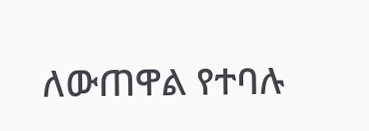ለውጠዋል የተባሉ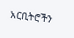አርቢትሮችን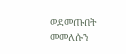ወደመጡበት መመለሱን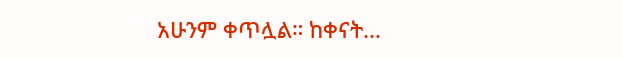አሁንም ቀጥሏል። ከቀናት...